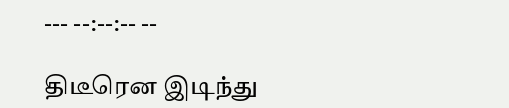--- --:--:-- --

திடீரென இடிந்து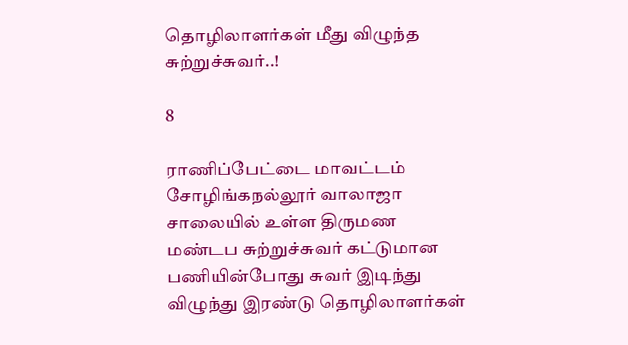தொழிலாளர்கள் மீது விழுந்த சுற்றுச்சுவர்..!

8

ராணிப்பேட்டை மாவட்டம் சோழிங்கநல்லூர் வாலாஜா சாலையில் உள்ள திருமண மண்டப சுற்றுச்சுவர் கட்டுமான பணியின்போது சுவர் இடிந்து விழுந்து இரண்டு தொழிலாளர்கள்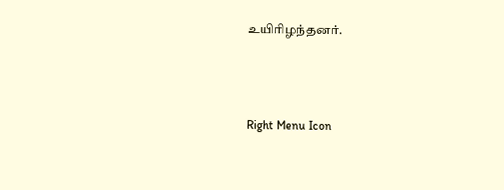உயிரிழந்தனர்.



Right Menu Icon